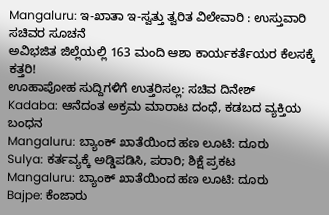Mangaluru: ಇ-ಖಾತಾ ಇ-ಸ್ವತ್ತು ತ್ವರಿತ ವಿಲೇವಾರಿ : ಉಸ್ತುವಾರಿ ಸಚಿವರ ಸೂಚನೆ
ಅವಿಭಜಿತ ಜಿಲ್ಲೆಯಲ್ಲಿ 163 ಮಂದಿ ಆಶಾ ಕಾರ್ಯಕರ್ತೆಯರ ಕೆಲಸಕ್ಕೆ ಕತ್ತರಿ!
ಊಹಾಪೋಹ ಸುದ್ದಿಗಳಿಗೆ ಉತ್ತರಿಸಲ್ಲ: ಸಚಿವ ದಿನೇಶ್
Kadaba: ಆನೆದಂತ ಅಕ್ರಮ ಮಾರಾಟ ದಂಧೆ, ಕಡಬದ ವ್ಯಕ್ತಿಯ ಬಂಧನ
Mangaluru: ಬ್ಯಾಂಕ್ ಖಾತೆಯಿಂದ ಹಣ ಲೂಟಿ: ದೂರು
Sulya: ಕರ್ತವ್ಯಕ್ಕೆ ಅಡ್ಡಿಪಡಿಸಿ, ಪರಾರಿ; ಶಿಕ್ಷೆ ಪ್ರಕಟ
Mangaluru: ಬ್ಯಾಂಕ್ ಖಾತೆಯಿಂದ ಹಣ ಲೂಟಿ: ದೂರು
Bajpe: ಕೆಂಜಾರು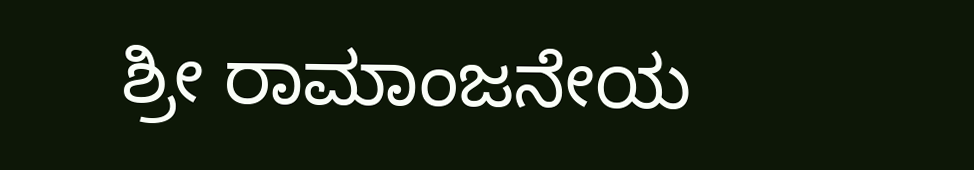ಶ್ರೀ ರಾಮಾಂಜನೇಯ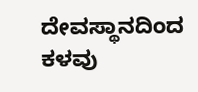ದೇವಸ್ಥಾನದಿಂದ ಕಳವು